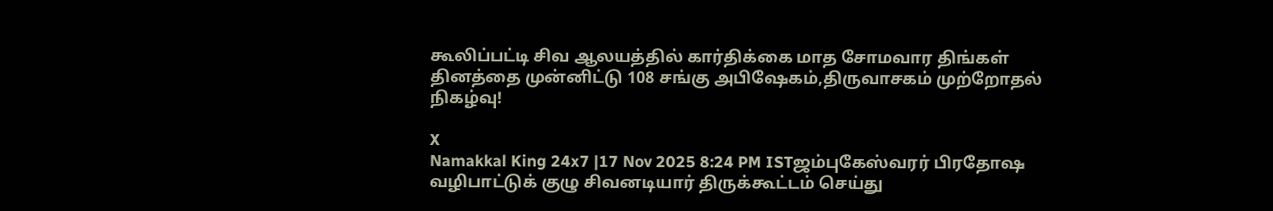கூலிப்பட்டி சிவ ஆலயத்தில் கார்திக்கை மாத சோமவார திங்கள் தினத்தை முன்னிட்டு 108 சங்கு அபிஷேகம்,திருவாசகம் முற்றோதல் நிகழ்வு!

X
Namakkal King 24x7 |17 Nov 2025 8:24 PM ISTஜம்புகேஸ்வரர் பிரதோஷ வழிபாட்டுக் குழு சிவனடியார் திருக்கூட்டம் செய்து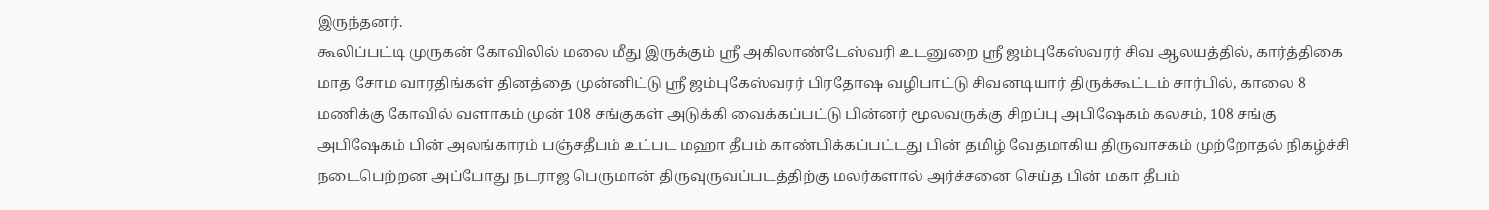இருந்தனர்.
கூலிப்பட்டி முருகன் கோவிலில் மலை மீது இருக்கும் ஸ்ரீ அகிலாண்டேஸ்வரி உடனுறை ஸ்ரீ ஜம்புகேஸ்வரர் சிவ ஆலயத்தில், கார்த்திகை மாத சோம வாரதிங்கள் தினத்தை முன்னிட்டு ஸ்ரீ ஜம்புகேஸ்வரர் பிரதோஷ வழிபாட்டு சிவனடியார் திருக்கூட்டம் சார்பில், காலை 8 மணிக்கு கோவில் வளாகம் முன் 108 சங்குகள் அடுக்கி வைக்கப்பட்டு பின்னர் மூலவருக்கு சிறப்பு அபிஷேகம் கலசம், 108 சங்கு அபிஷேகம் பின் அலங்காரம் பஞ்சதீபம் உட்பட மஹா தீபம் காண்பிக்கப்பட்டது பின் தமிழ் வேதமாகிய திருவாசகம் முற்றோதல் நிகழ்ச்சி நடைபெற்றன அப்போது நடராஜ பெருமான் திருவுருவப்படத்திற்கு மலர்களால் அர்ச்சனை செய்த பின் மகா தீபம்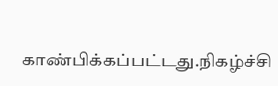காண்பிக்கப்பட்டது.நிகழ்ச்சி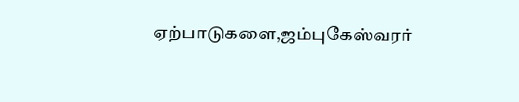ஏற்பாடுகளை,ஜம்புகேஸ்வரர்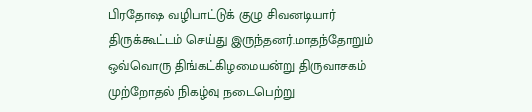பிரதோஷ வழிபாட்டுக் குழு சிவனடியார் திருக்கூட்டம் செய்து இருந்தனர்.மாதந்தோறும் ஒவ்வொரு திங்கட்கிழமையன்று திருவாசகம் முற்றோதல் நிகழ்வு நடைபெற்று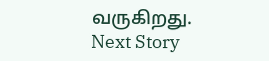வருகிறது.
Next Story